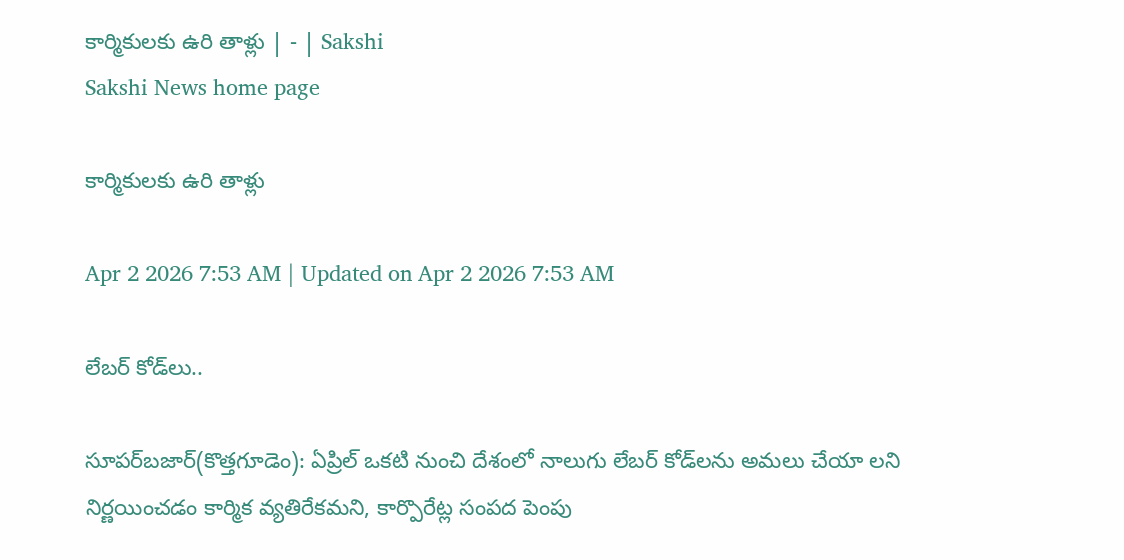కార్మికులకు ఉరి తాళ్లు | - | Sakshi
Sakshi News home page

కార్మికులకు ఉరి తాళ్లు

Apr 2 2026 7:53 AM | Updated on Apr 2 2026 7:53 AM

లేబర్‌ కోడ్‌లు..

సూపర్‌బజార్‌(కొత్తగూడెం): ఏప్రిల్‌ ఒకటి నుంచి దేశంలో నాలుగు లేబర్‌ కోడ్‌లను అమలు చేయా లని నిర్ణయించడం కార్మిక వ్యతిరేకమని, కార్పొరేట్ల సంపద పెంపు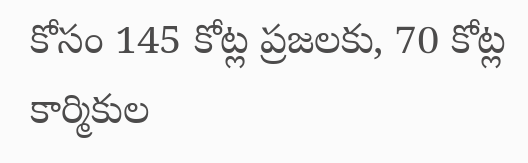కోసం 145 కోట్ల ప్రజలకు, 70 కోట్ల కార్మికుల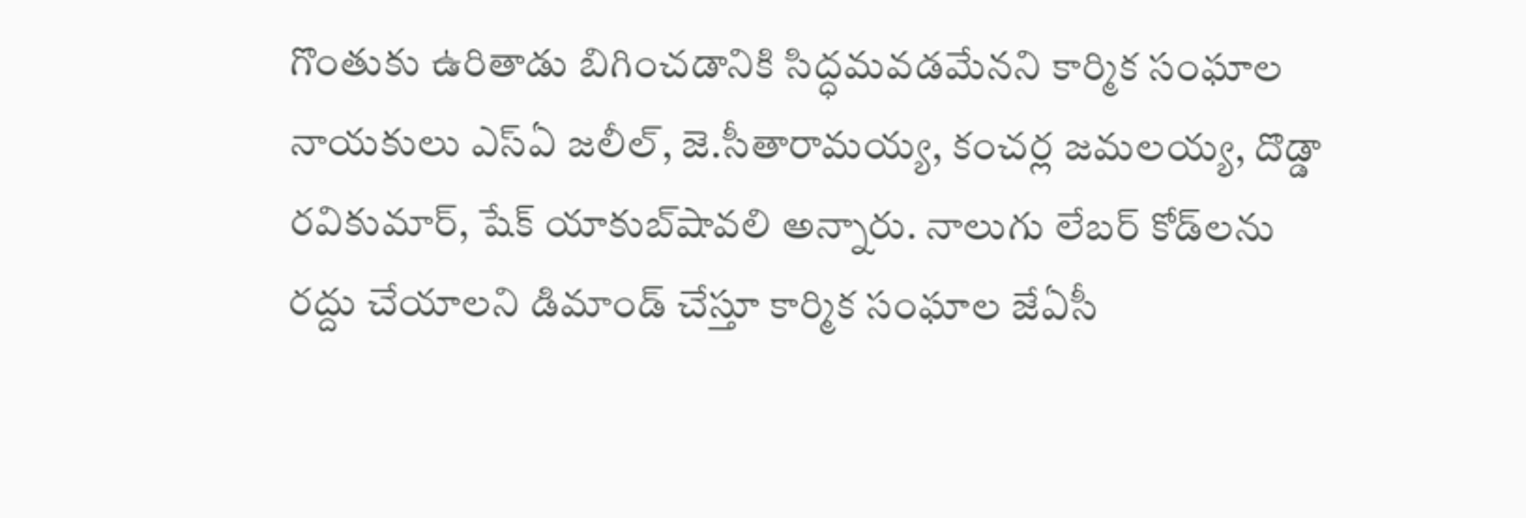గొంతుకు ఉరితాడు బిగించడానికి సిద్ధమవడమేనని కార్మిక సంఘాల నాయకులు ఎస్‌ఏ జలీల్‌, జె.సీతారామయ్య, కంచర్ల జమలయ్య, దొడ్డా రవికుమార్‌, షేక్‌ యాకుబ్‌షావలి అన్నారు. నాలుగు లేబర్‌ కోడ్‌లను రద్దు చేయాలని డిమాండ్‌ చేస్తూ కార్మిక సంఘాల జేఏసీ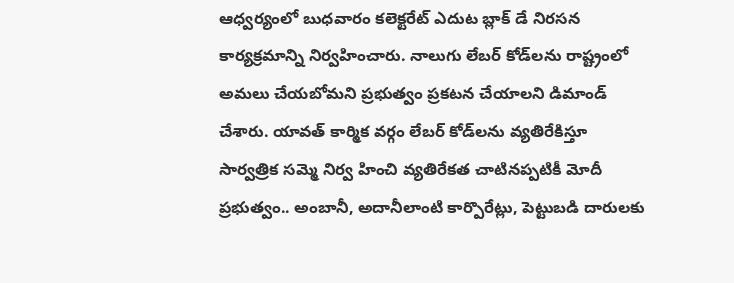ఆధ్వర్యంలో బుధవారం కలెక్టరేట్‌ ఎదుట బ్లాక్‌ డే నిరసన కార్యక్రమాన్ని నిర్వహించారు. నాలుగు లేబర్‌ కోడ్‌లను రాష్ట్రంలో అమలు చేయబోమని ప్రభుత్వం ప్రకటన చేయాలని డిమాండ్‌ చేశారు. యావత్‌ కార్మిక వర్గం లేబర్‌ కోడ్‌లను వ్యతిరేకిస్తూ సార్వత్రిక సమ్మె నిర్వ హించి వ్యతిరేకత చాటినప్పటికీ మోదీ ప్రభుత్వం.. అంబానీ, అదానీలాంటి కార్పొరేట్లు, పెట్టుబడి దారులకు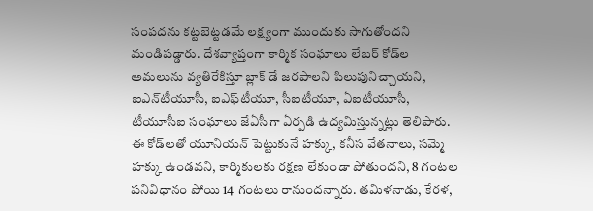సంపదను కట్టబెట్టడమే లక్ష్యంగా ముందుకు సాగుతోందని మండిపడ్డారు. దేశవ్యాప్తంగా కార్మిక సంఘాలు లేబర్‌ కోడ్‌ల అమలును వ్యతిరేకిస్తూ బ్లాక్‌ డే జరపాలని పిలుపునిచ్చాయని, ఐఎన్‌టీయూసీ, ఐఎఫ్‌టీయూ, సీఐటీయూ, ఏఐటీయూసీ, టీయూసీఐ సంఘాలు జేఏసీగా ఏర్పడి ఉద్యమిస్తున్నట్లు తెలిపారు. ఈ కోడ్‌లతో యూనియన్‌ పెట్టుకునే హక్కు, కనీస వేతనాలు, సమ్మె హక్కు ఉండవని, కార్మికులకు రక్షణ లేకుండా పోతుందని, 8 గంటల పనివిధానం పోయి 14 గంటలు రానుందన్నారు. తమిళనాడు, కేరళ,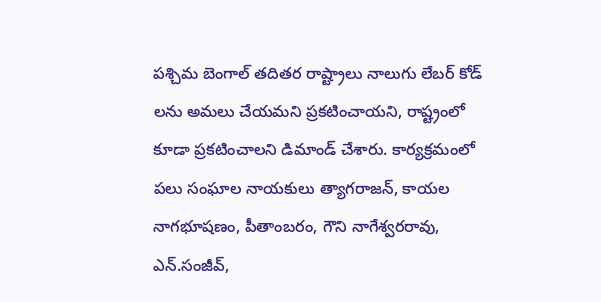పశ్చిమ బెంగాల్‌ తదితర రాష్ట్రాలు నాలుగు లేబర్‌ కోడ్‌ లను అమలు చేయమని ప్రకటించాయని, రాష్ట్రంలో కూడా ప్రకటించాలని డిమాండ్‌ చేశారు. కార్యక్రమంలో పలు సంఘాల నాయకులు త్యాగరాజన్‌, కాయల నాగభూషణం, పీతాంబరం, గౌని నాగేశ్వరరావు, ఎన్‌.సంజీవ్‌,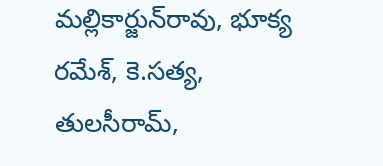మల్లికార్జున్‌రావు, భూక్య రమేశ్‌, కె.సత్య, తులసీరామ్‌,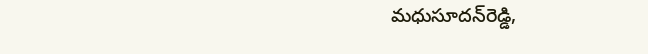మధుసూదన్‌రెడ్డి,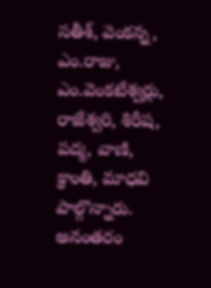సతీశ్‌, వెంకన్న, ఎం.రాజు, ఎం.వెంకటేశ్వర్లు, రాజేశ్వరి, శిరీష, పద్మ, వాణి, క్రాంతి, మాధవి పాల్గొన్నారు. అనంతరం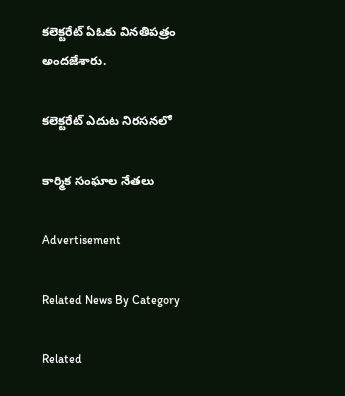కలెక్టరేట్‌ ఏఓకు వినతిపత్రం అందజేశారు.

కలెక్టరేట్‌ ఎదుట నిరసనలో

కార్మిక సంఘాల నేతలు

Advertisement

Related News By Category

Related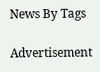News By Tags

Advertisement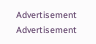Advertisement
Advertisement